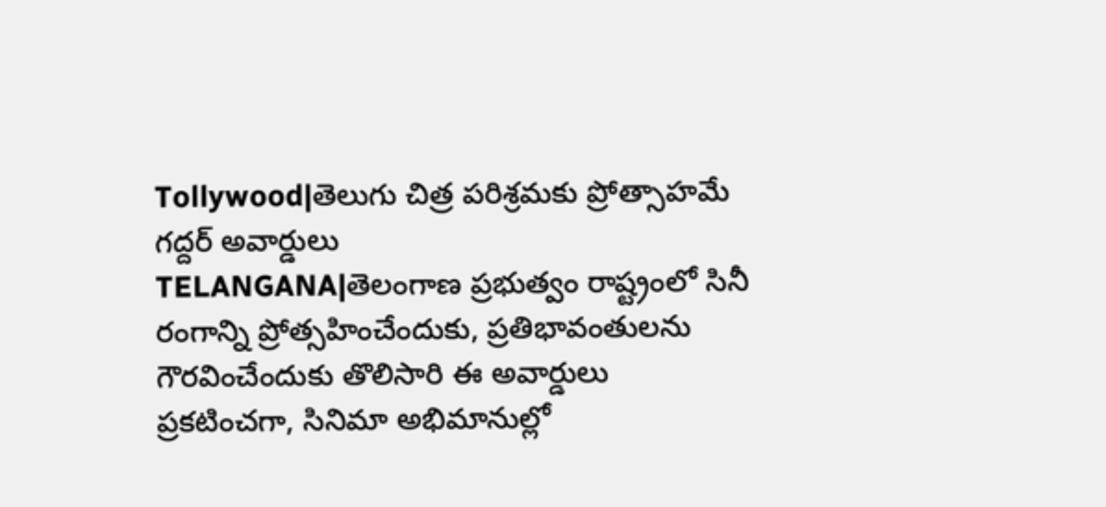Tollywood|తెలుగు చిత్ర పరిశ్రమకు ప్రోత్సాహమే గద్దర్ అవార్డులు
TELANGANA|తెలంగాణ ప్రభుత్వం రాష్ట్రంలో సినీ రంగాన్ని ప్రోత్సహించేందుకు, ప్రతిభావంతులను గౌరవించేందుకు తొలిసారి ఈ అవార్డులు ప్రకటించగా, సినిమా అభిమానుల్లో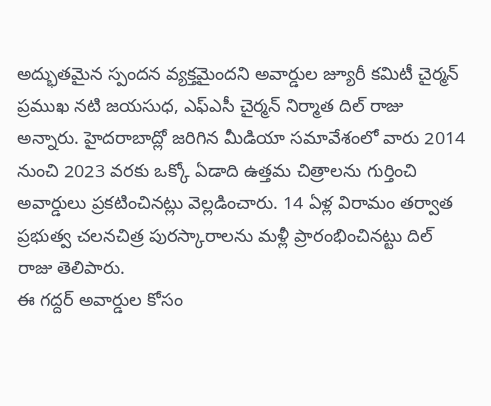అద్భుతమైన స్పందన వ్యక్తమైందని అవార్డుల జ్యూరీ కమిటీ చైర్మన్ ప్రముఖ నటి జయసుధ, ఎఫ్ఎసీ చైర్మన్ నిర్మాత దిల్ రాజు అన్నారు. హైదరాబాద్లో జరిగిన మీడియా సమావేశంలో వారు 2014 నుంచి 2023 వరకు ఒక్కో ఏడాది ఉత్తమ చిత్రాలను గుర్తించి అవార్డులు ప్రకటించినట్లు వెల్లడించారు. 14 ఏళ్ల విరామం తర్వాత ప్రభుత్వ చలనచిత్ర పురస్కారాలను మళ్లీ ప్రారంభించినట్టు దిల్ రాజు తెలిపారు.
ఈ గద్దర్ అవార్డుల కోసం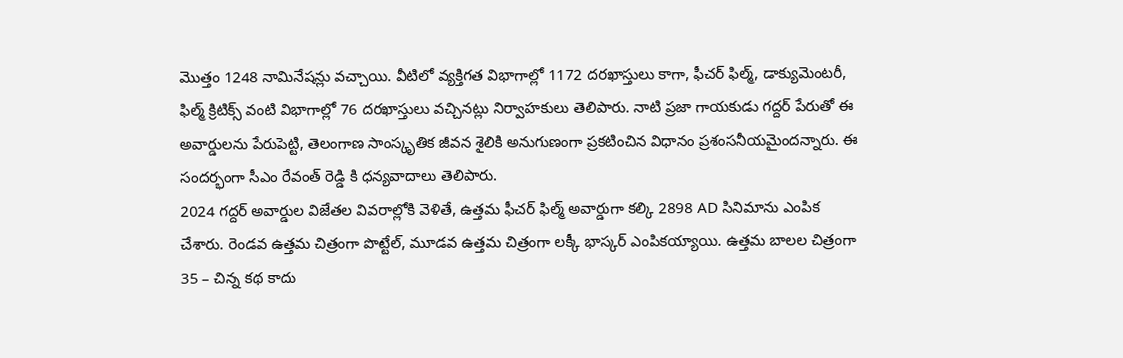మొత్తం 1248 నామినేషన్లు వచ్చాయి. వీటిలో వ్యక్తిగత విభాగాల్లో 1172 దరఖాస్తులు కాగా, ఫీచర్ ఫిల్మ్, డాక్యుమెంటరీ, ఫిల్మ్ క్రిటిక్స్ వంటి విభాగాల్లో 76 దరఖాస్తులు వచ్చినట్లు నిర్వాహకులు తెలిపారు. నాటి ప్రజా గాయకుడు గద్దర్ పేరుతో ఈ అవార్డులను పేరుపెట్టి, తెలంగాణ సాంస్కృతిక జీవన శైలికి అనుగుణంగా ప్రకటించిన విధానం ప్రశంసనీయమైందన్నారు. ఈ సందర్భంగా సీఎం రేవంత్ రెడ్డి కి ధన్యవాదాలు తెలిపారు.
2024 గద్దర్ అవార్డుల విజేతల వివరాల్లోకి వెళితే, ఉత్తమ ఫీచర్ ఫిల్మ్ అవార్డుగా కల్కి 2898 AD సినిమాను ఎంపిక చేశారు. రెండవ ఉత్తమ చిత్రంగా పొట్టేల్, మూడవ ఉత్తమ చిత్రంగా లక్కీ భాస్కర్ ఎంపికయ్యాయి. ఉత్తమ బాలల చిత్రంగా 35 – చిన్న కథ కాదు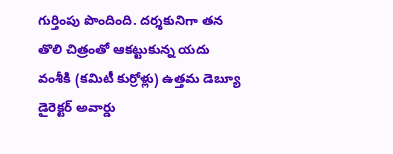గుర్తింపు పొందింది. దర్శకునిగా తన తొలి చిత్రంతో ఆకట్టుకున్న యదు వంశీకి (కమిటీ కుర్రోళ్లు) ఉత్తమ డెబ్యూ డైరెక్టర్ అవార్డు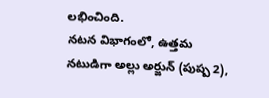లభించింది.
నటన విభాగంలో, ఉత్తమ నటుడిగా అల్లు అర్జున్ (పుష్ప 2),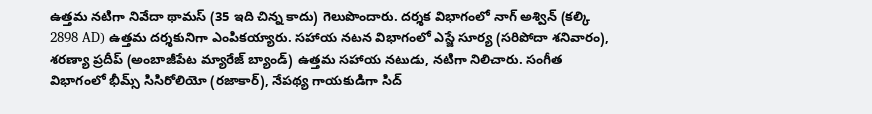ఉత్తమ నటిగా నివేదా థామస్ (35 ఇది చిన్న కాదు) గెలుపొందారు. దర్శక విభాగంలో నాగ్ అశ్విన్ (కల్కి 2898 AD) ఉత్తమ దర్శకునిగా ఎంపికయ్యారు. సహాయ నటన విభాగంలో ఎస్జే సూర్య (సరిపోదా శనివారం), శరణ్యా ప్రదీప్ (అంబాజీపేట మ్యారేజ్ బ్యాండ్) ఉత్తమ సహాయ నటుడు, నటిగా నిలిచారు. సంగీత విభాగంలో భీమ్స్ సిసిరోలియో (రజాకార్), నేపథ్య గాయకుడిగా సిద్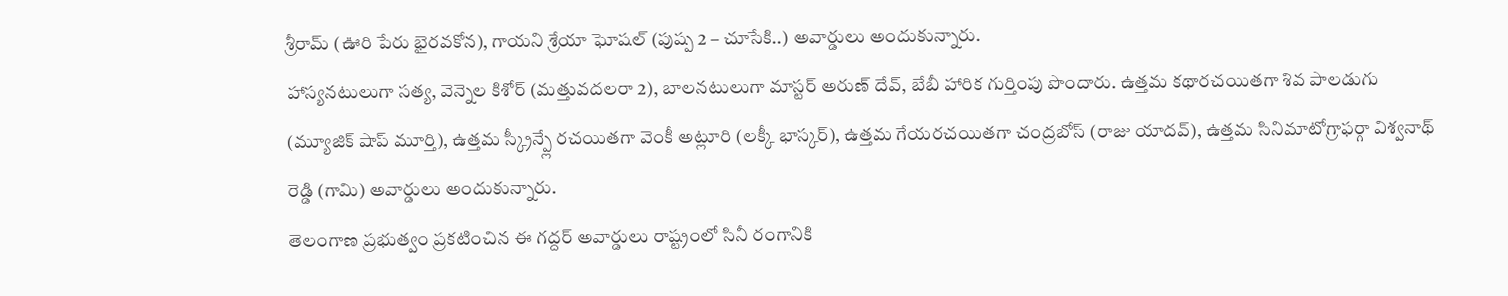శ్రీరామ్ (ఊరి పేరు భైరవకోన), గాయని శ్రేయా ఘోషల్ (పుష్ప 2 – చూసేకి..) అవార్డులు అందుకున్నారు.
హాస్యనటులుగా సత్య, వెన్నెల కిశోర్ (మత్తువదలరా 2), బాలనటులుగా మాస్టర్ అరుణ్ దేవ్, బేబీ హారిక గుర్తింపు పొందారు. ఉత్తమ కథారచయితగా శివ పాలడుగు (మ్యూజిక్ షాప్ మూర్తి), ఉత్తమ స్క్రీన్ప్లే రచయితగా వెంకీ అట్లూరి (లక్కీ భాస్కర్), ఉత్తమ గేయరచయితగా చంద్రబోస్ (రాజు యాదవ్), ఉత్తమ సినిమాటోగ్రాఫర్గా విశ్వనాథ్ రెడ్డి (గామి) అవార్డులు అందుకున్నారు.
తెలంగాణ ప్రభుత్వం ప్రకటించిన ఈ గద్దర్ అవార్డులు రాష్ట్రంలో సినీ రంగానికి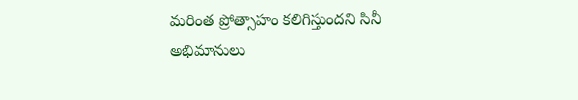మరింత ప్రోత్సాహం కలిగిస్తుందని సినీ అభిమానులు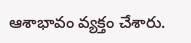ఆశాభావం వ్యక్తం చేశారు.